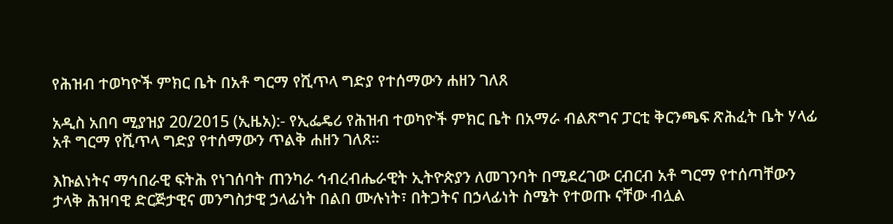የሕዝብ ተወካዮች ምክር ቤት በአቶ ግርማ የሺጥላ ግድያ የተሰማውን ሐዘን ገለጸ

አዲስ አበባ ሚያዝያ 20/2015 (ኢዜአ):- የኢፌዴሪ የሕዝብ ተወካዮች ምክር ቤት በአማራ ብልጽግና ፓርቲ ቅርንጫፍ ጽሕፈት ቤት ሃላፊ አቶ ግርማ የሺጥላ ግድያ የተሰማውን ጥልቅ ሐዘን ገለጸ፡፡

እኩልነትና ማኅበራዊ ፍትሕ የነገሰባት ጠንካራ ኅብረብሔራዊት ኢትዮጵያን ለመገንባት በሚደረገው ርብርብ አቶ ግርማ የተሰጣቸውን ታላቅ ሕዝባዊ ድርጅታዊና መንግስታዊ ኃላፊነት በልበ ሙሉነት፣ በትጋትና በኃላፊነት ስሜት የተወጡ ናቸው ብሏል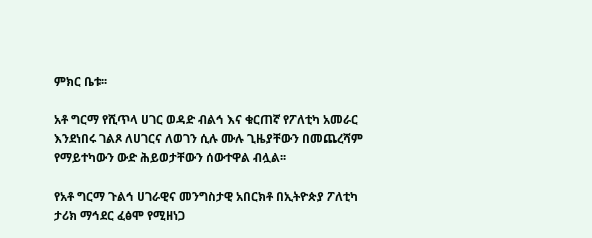ምክር ቤቱ፡፡

አቶ ግርማ የሺጥላ ሀገር ወዳድ ብልኅ እና ቁርጠኛ የፖለቲካ አመራር እንደነበሩ ገልጾ ለሀገርና ለወገን ሲሉ ሙሉ ጊዜያቸውን በመጨረሻም የማይተካውን ውድ ሕይወታቸውን ሰውተዋል ብሏል፡፡

የአቶ ግርማ ጉልኅ ሀገራዊና መንግስታዊ አበርክቶ በኢትዮጵያ ፖለቲካ ታሪክ ማኅደር ፈፅሞ የሚዘነጋ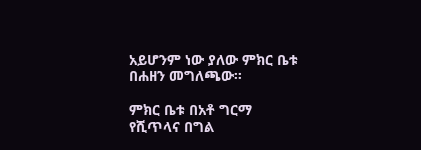አይሆንም ነው ያለው ምክር ቤቱ በሐዘን መግለጫው፡፡

ምክር ቤቱ በአቶ ግርማ የሺጥላና በግል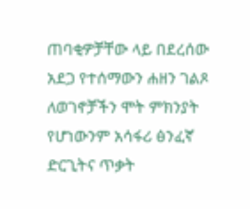ጠባቂዎቻቸው ላይ በደረሰው አደጋ የተሰማውን ሐዘን ገልጾ ለወገኖቻችን ሞት ምክንያት የሆነውንም አሳፋሪ ፅንፈኛ ድርጊትና ጥቃት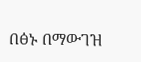በፅኑ በማውገዝ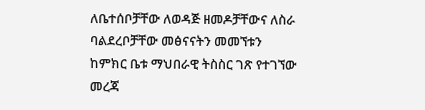ለቤተሰቦቻቸው ለወዳጅ ዘመዶቻቸውና ለስራ ባልደረቦቻቸው መፅናናትን መመኘቱን ከምክር ቤቱ ማህበራዊ ትስስር ገጽ የተገኘው መረጃ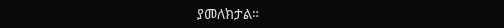ያመለክታል።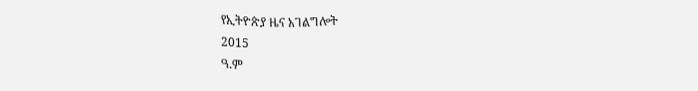የኢትዮጵያ ዜና አገልግሎት
2015
ዓ.ም